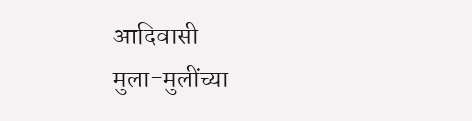आदिवासी
मुला-मुलींच्या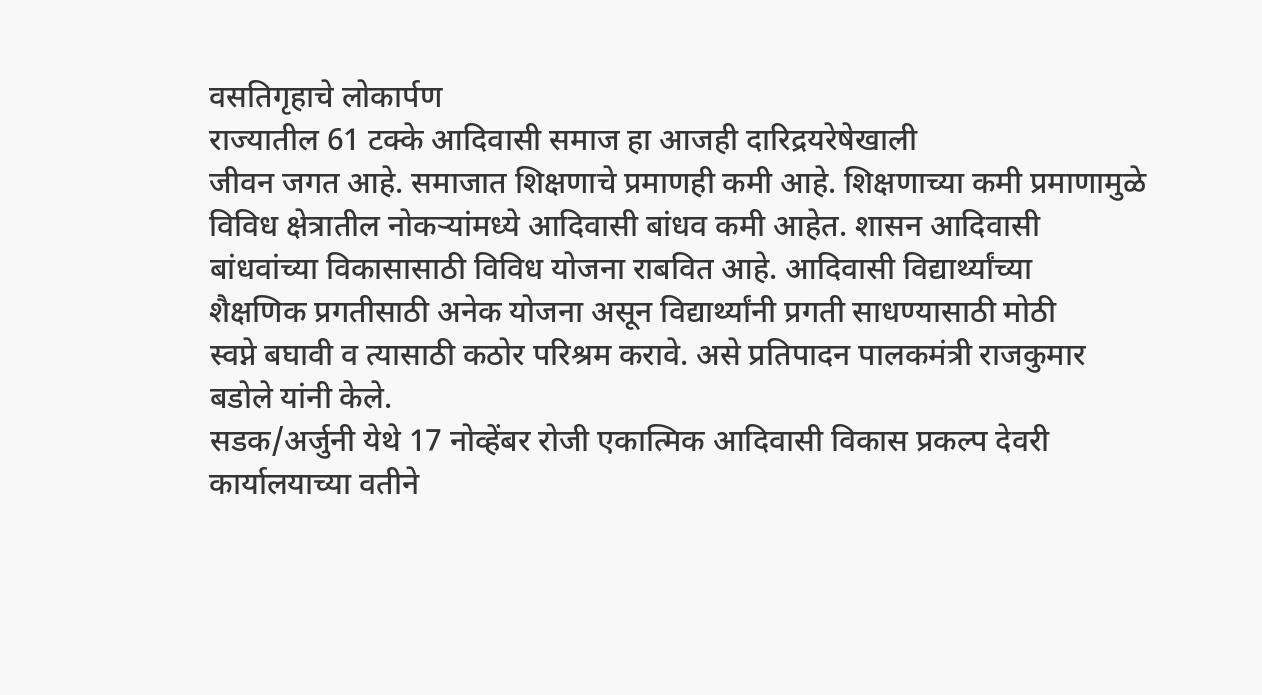वसतिगृहाचे लोकार्पण
राज्यातील 61 टक्के आदिवासी समाज हा आजही दारिद्रयरेषेखाली
जीवन जगत आहे. समाजात शिक्षणाचे प्रमाणही कमी आहे. शिक्षणाच्या कमी प्रमाणामुळे
विविध क्षेत्रातील नोकऱ्यांमध्ये आदिवासी बांधव कमी आहेत. शासन आदिवासी
बांधवांच्या विकासासाठी विविध योजना राबवित आहे. आदिवासी विद्यार्थ्यांच्या
शैक्षणिक प्रगतीसाठी अनेक योजना असून विद्यार्थ्यांनी प्रगती साधण्यासाठी मोठी
स्वप्ने बघावी व त्यासाठी कठोर परिश्रम करावे. असे प्रतिपादन पालकमंत्री राजकुमार
बडोले यांनी केले.
सडक/अर्जुनी येथे 17 नोव्हेंबर रोजी एकात्मिक आदिवासी विकास प्रकल्प देवरी
कार्यालयाच्या वतीने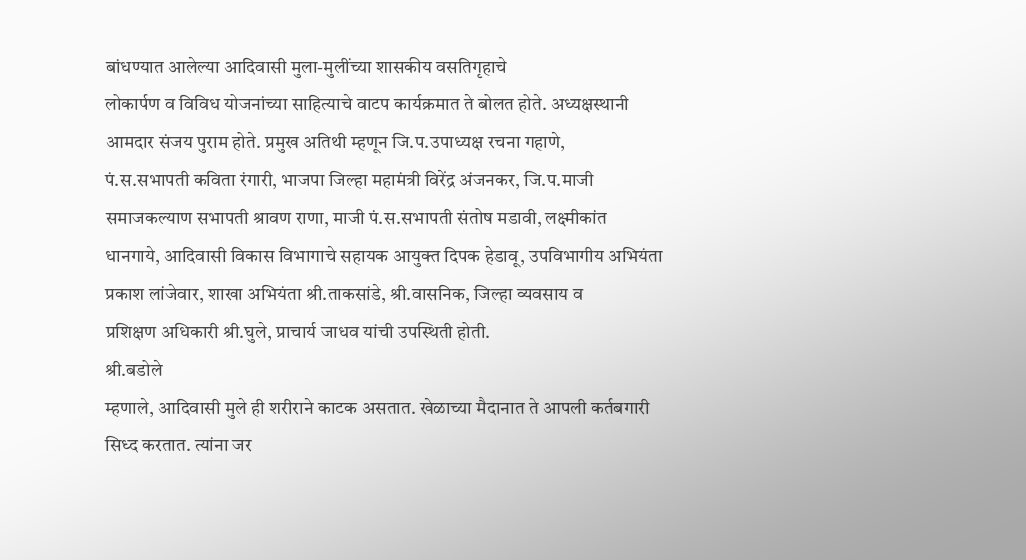बांधण्यात आलेल्या आदिवासी मुला-मुलींच्या शासकीय वसतिगृहाचे
लोकार्पण व विविध योजनांच्या साहित्याचे वाटप कार्यक्रमात ते बोलत होते. अध्यक्षस्थानी
आमदार संजय पुराम होते. प्रमुख अतिथी म्हणून जि.प.उपाध्यक्ष रचना गहाणे,
पं.स.सभापती कविता रंगारी, भाजपा जिल्हा महामंत्री विरेंद्र अंजनकर, जि.प.माजी
समाजकल्याण सभापती श्रावण राणा, माजी पं.स.सभापती संतोष मडावी, लक्ष्मीकांत
धानगाये, आदिवासी विकास विभागाचे सहायक आयुक्त दिपक हेडावू, उपविभागीय अभियंता
प्रकाश लांजेवार, शाखा अभियंता श्री.ताकसांडे, श्री.वासनिक, जिल्हा व्यवसाय व
प्रशिक्षण अधिकारी श्री.घुले, प्राचार्य जाधव यांची उपस्थिती होती.
श्री.बडोले
म्हणाले, आदिवासी मुले ही शरीराने काटक असतात. खेळाच्या मैदानात ते आपली कर्तबगारी
सिध्द करतात. त्यांना जर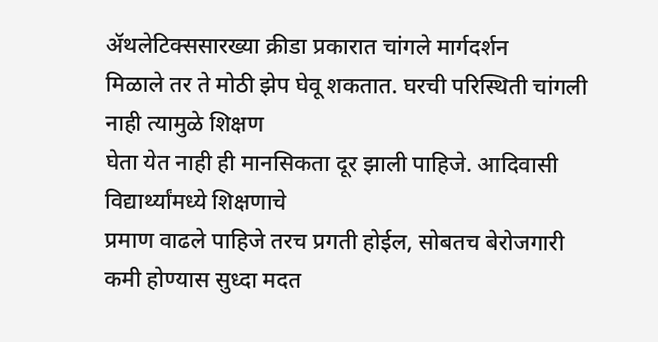ॲथलेटिक्ससारख्या क्रीडा प्रकारात चांगले मार्गदर्शन
मिळाले तर ते मोठी झेप घेवू शकतात. घरची परिस्थिती चांगली नाही त्यामुळे शिक्षण
घेता येत नाही ही मानसिकता दूर झाली पाहिजे. आदिवासी विद्यार्थ्यांमध्ये शिक्षणाचे
प्रमाण वाढले पाहिजे तरच प्रगती होईल, सोबतच बेरोजगारी कमी होण्यास सुध्दा मदत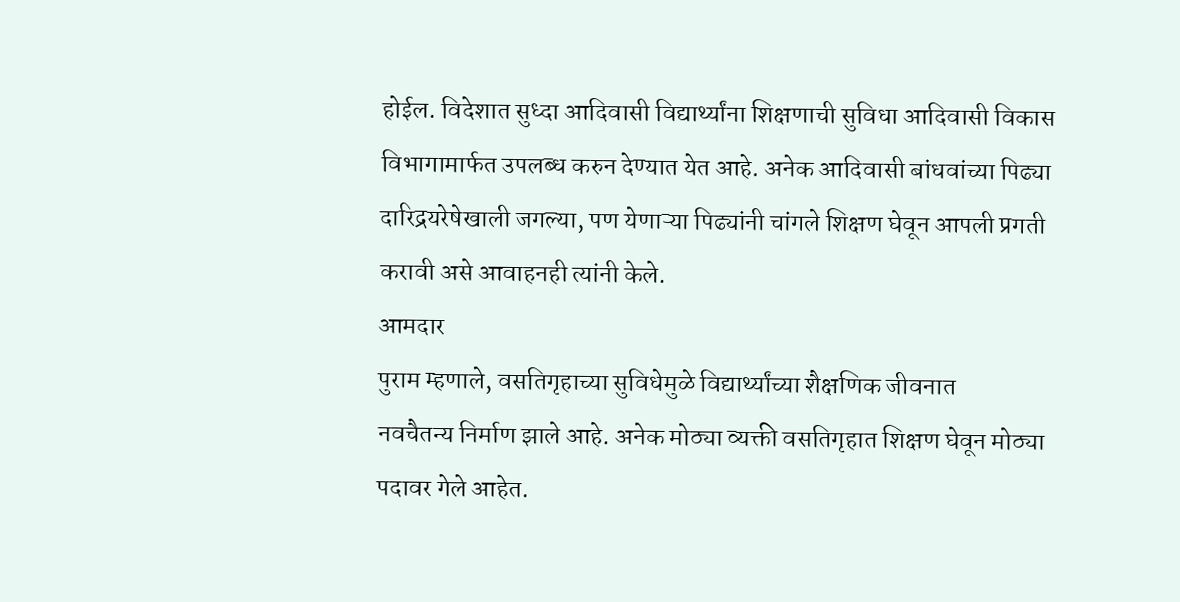होईल. विदेशात सुध्दा आदिवासी विद्यार्थ्यांना शिक्षणाची सुविधा आदिवासी विकास
विभागामार्फत उपलब्ध करुन देण्यात येत आहे. अनेक आदिवासी बांधवांच्या पिढ्या
दारिद्रयरेषेखाली जगल्या, पण येणाऱ्या पिढ्यांनी चांगले शिक्षण घेवून आपली प्रगती
करावी असे आवाहनही त्यांनी केले.
आमदार
पुराम म्हणाले, वसतिगृहाच्या सुविधेमुळे विद्यार्थ्यांच्या शैक्षणिक जीवनात
नवचैतन्य निर्माण झाले आहे. अनेक मोठ्या व्यक्ती वसतिगृहात शिक्षण घेवून मोठ्या
पदावर गेले आहेत.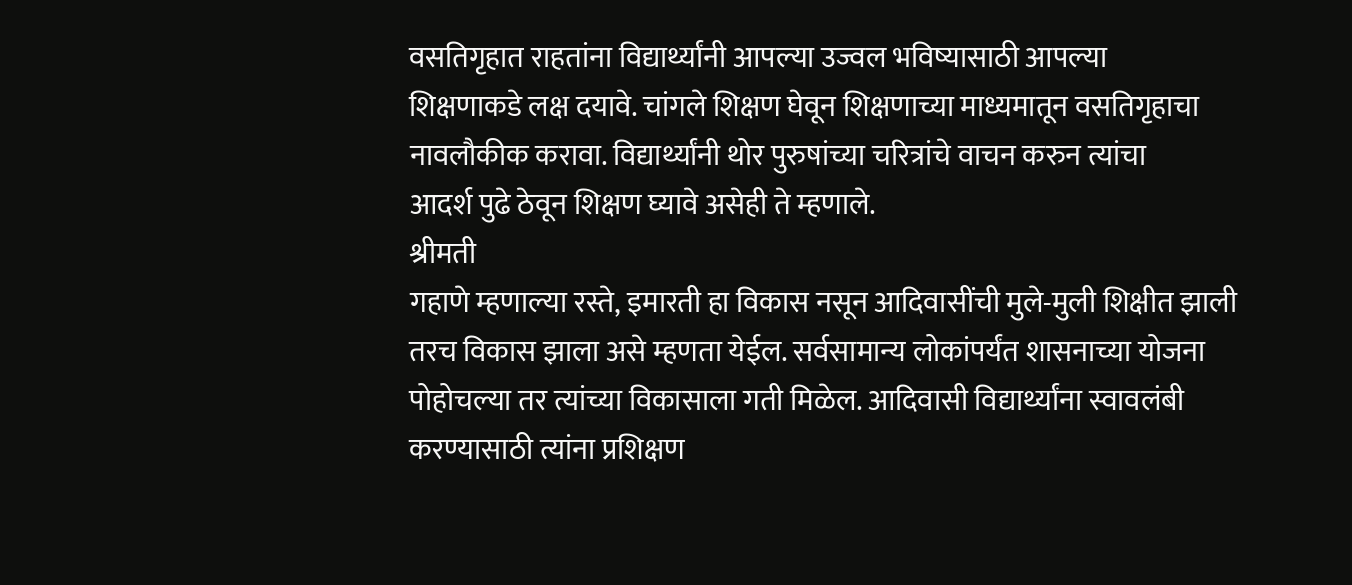वसतिगृहात राहतांना विद्यार्थ्यांनी आपल्या उज्वल भविष्यासाठी आपल्या
शिक्षणाकडे लक्ष दयावे. चांगले शिक्षण घेवून शिक्षणाच्या माध्यमातून वसतिगृहाचा
नावलौकीक करावा. विद्यार्थ्यांनी थोर पुरुषांच्या चरित्रांचे वाचन करुन त्यांचा
आदर्श पुढे ठेवून शिक्षण घ्यावे असेही ते म्हणाले.
श्रीमती
गहाणे म्हणाल्या रस्ते, इमारती हा विकास नसून आदिवासींची मुले-मुली शिक्षीत झाली
तरच विकास झाला असे म्हणता येईल. सर्वसामान्य लोकांपर्यंत शासनाच्या योजना
पोहोचल्या तर त्यांच्या विकासाला गती मिळेल. आदिवासी विद्यार्थ्यांना स्वावलंबी
करण्यासाठी त्यांना प्रशिक्षण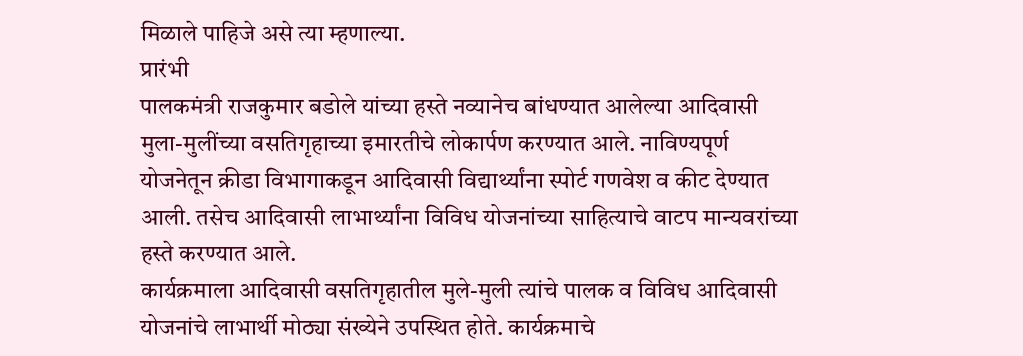मिळाले पाहिजे असे त्या म्हणाल्या.
प्रारंभी
पालकमंत्री राजकुमार बडोले यांच्या हस्ते नव्यानेच बांधण्यात आलेल्या आदिवासी
मुला-मुलींच्या वसतिगृहाच्या इमारतीचे लोकार्पण करण्यात आले. नाविण्यपूर्ण
योजनेतून क्रीडा विभागाकडून आदिवासी विद्यार्थ्यांना स्पोर्ट गणवेश व कीट देण्यात
आली. तसेच आदिवासी लाभार्थ्यांना विविध योजनांच्या साहित्याचे वाटप मान्यवरांच्या
हस्ते करण्यात आले.
कार्यक्रमाला आदिवासी वसतिगृहातील मुले-मुली त्यांचे पालक व विविध आदिवासी
योजनांचे लाभार्थी मोठ्या संख्येने उपस्थित होते. कार्यक्रमाचे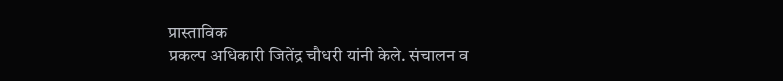प्रास्ताविक
प्रकल्प अधिकारी जितेंद्र चौधरी यांनी केले. संचालन व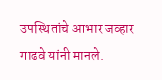उपस्थितांचे आभार जव्हार
गाढवे यांनी मानले.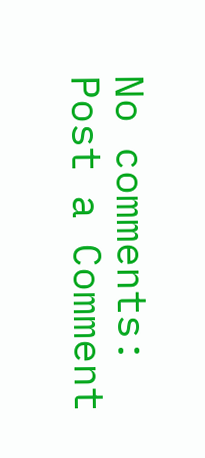No comments:
Post a Comment